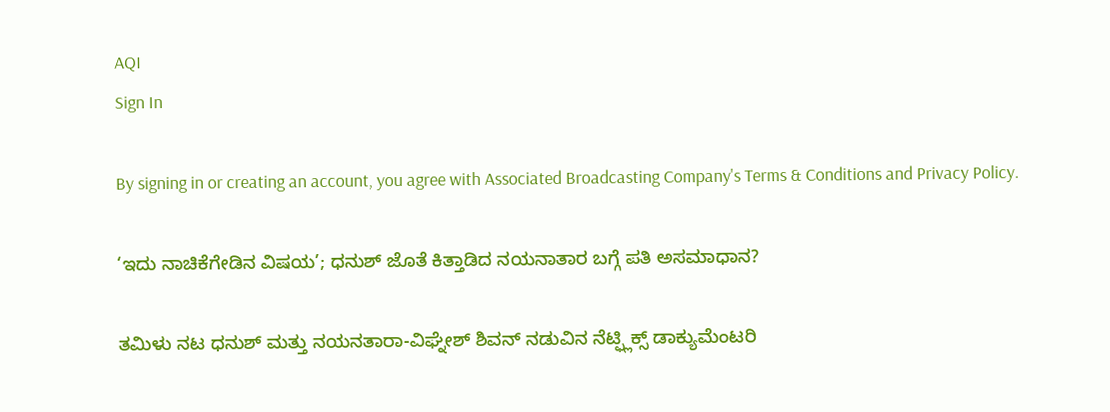AQI
Sign In

By signing in or creating an account, you agree with Associated Broadcasting Company's Terms & Conditions and Privacy Policy.

‘ಇದು ನಾಚಿಕೆಗೇಡಿನ ವಿಷಯ’; ಧನುಶ್ ಜೊತೆ ಕಿತ್ತಾಡಿದ ನಯನಾತಾರ ಬಗ್ಗೆ ಪತಿ ಅಸಮಾಧಾನ?

ತಮಿಳು ನಟ ಧನುಶ್ ಮತ್ತು ನಯನತಾರಾ-ವಿಘ್ನೇಶ್ ಶಿವನ್ ನಡುವಿನ ನೆಟ್ಫ್ಲಿಕ್ಸ್ ಡಾಕ್ಯುಮೆಂಟರಿ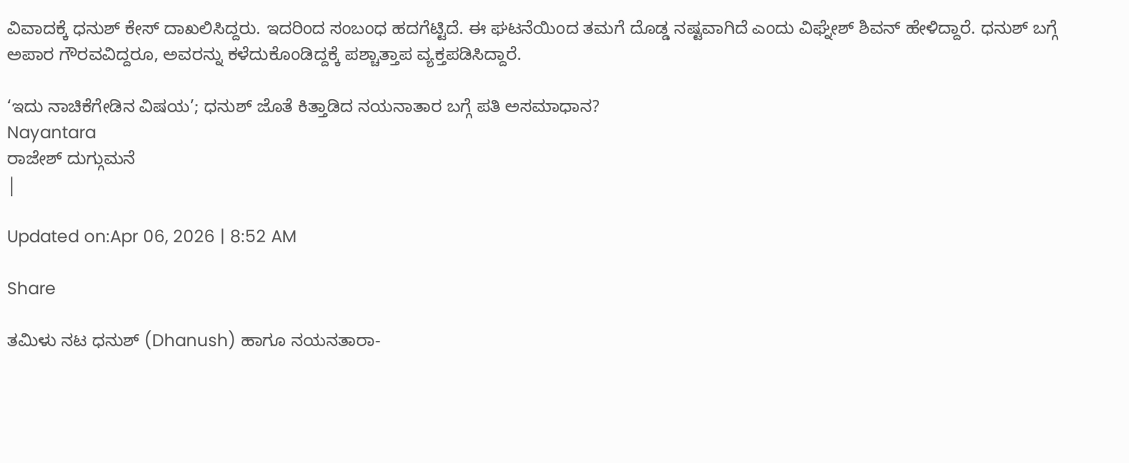ವಿವಾದಕ್ಕೆ ಧನುಶ್ ಕೇಸ್ ದಾಖಲಿಸಿದ್ದರು. ಇದರಿಂದ ಸಂಬಂಧ ಹದಗೆಟ್ಟಿದೆ. ಈ ಘಟನೆಯಿಂದ ತಮಗೆ ದೊಡ್ಡ ನಷ್ಟವಾಗಿದೆ ಎಂದು ವಿಘ್ನೇಶ್ ಶಿವನ್ ಹೇಳಿದ್ದಾರೆ. ಧನುಶ್ ಬಗ್ಗೆ ಅಪಾರ ಗೌರವವಿದ್ದರೂ, ಅವರನ್ನು ಕಳೆದುಕೊಂಡಿದ್ದಕ್ಕೆ ಪಶ್ಚಾತ್ತಾಪ ವ್ಯಕ್ತಪಡಿಸಿದ್ದಾರೆ.

‘ಇದು ನಾಚಿಕೆಗೇಡಿನ ವಿಷಯ’; ಧನುಶ್ ಜೊತೆ ಕಿತ್ತಾಡಿದ ನಯನಾತಾರ ಬಗ್ಗೆ ಪತಿ ಅಸಮಾಧಾನ?
Nayantara
ರಾಜೇಶ್ ದುಗ್ಗುಮನೆ
|

Updated on:Apr 06, 2026 | 8:52 AM

Share

ತಮಿಳು ನಟ ಧನುಶ್ (Dhanush) ಹಾಗೂ ನಯನತಾರಾ-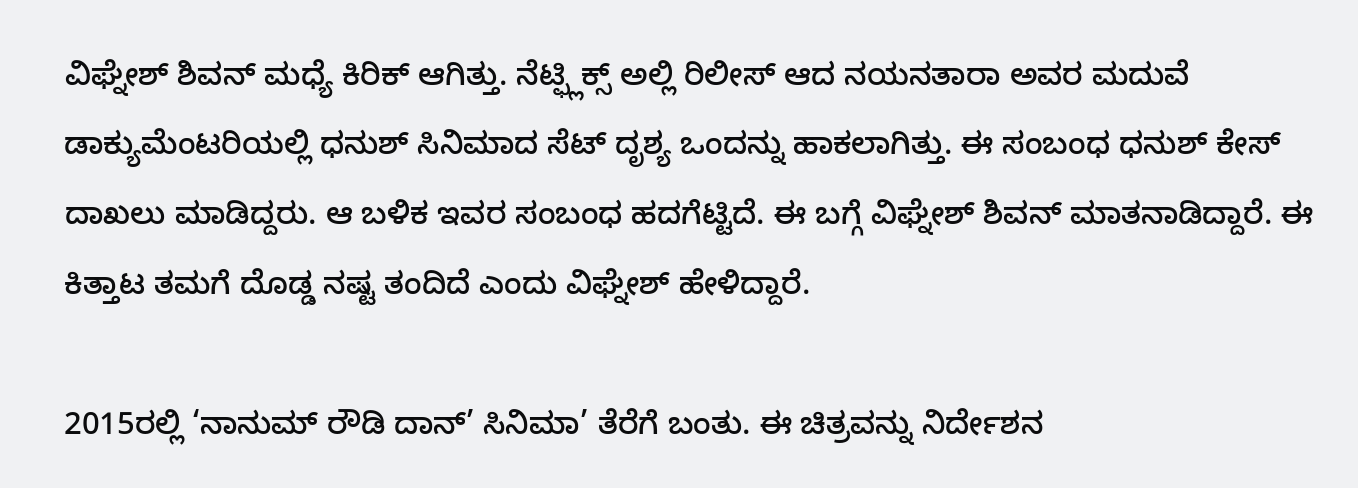ವಿಘ್ನೇಶ್ ಶಿವನ್ ಮಧ್ಯೆ ಕಿರಿಕ್ ಆಗಿತ್ತು. ನೆಟ್ಫ್ಲಿಕ್ಸ್ ಅಲ್ಲಿ ರಿಲೀಸ್ ಆದ ನಯನತಾರಾ ಅವರ ಮದುವೆ ಡಾಕ್ಯುಮೆಂಟರಿಯಲ್ಲಿ ಧನುಶ್ ಸಿನಿಮಾದ ಸೆಟ್ ದೃಶ್ಯ ಒಂದನ್ನು ಹಾಕಲಾಗಿತ್ತು. ಈ ಸಂಬಂಧ ಧನುಶ್ ಕೇಸ್ ದಾಖಲು ಮಾಡಿದ್ದರು. ಆ ಬಳಿಕ ಇವರ ಸಂಬಂಧ ಹದಗೆಟ್ಟಿದೆ. ಈ ಬಗ್ಗೆ ವಿಘ್ನೇಶ್ ಶಿವನ್ ಮಾತನಾಡಿದ್ದಾರೆ. ಈ ಕಿತ್ತಾಟ ತಮಗೆ ದೊಡ್ಡ ನಷ್ಟ ತಂದಿದೆ ಎಂದು ವಿಘ್ನೇಶ್ ಹೇಳಿದ್ದಾರೆ.

2015ರಲ್ಲಿ ‘ನಾನುಮ್ ರೌಡಿ ದಾನ್’ ಸಿನಿಮಾ’ ತೆರೆಗೆ ಬಂತು. ಈ ಚಿತ್ರವನ್ನು ನಿರ್ದೇಶನ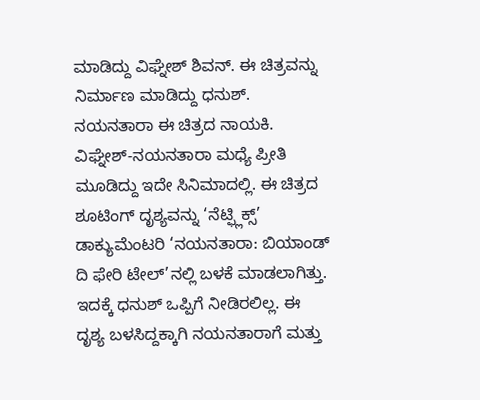ಮಾಡಿದ್ದು ವಿಘ್ನೇಶ್ ಶಿವನ್. ಈ ಚಿತ್ರವನ್ನು ನಿರ್ಮಾಣ ಮಾಡಿದ್ದು ಧನುಶ್. ನಯನತಾರಾ ಈ ಚಿತ್ರದ ನಾಯಕಿ. ವಿಘ್ನೇಶ್-ನಯನತಾರಾ ಮಧ್ಯೆ ಪ್ರೀತಿ ಮೂಡಿದ್ದು ಇದೇ ಸಿನಿಮಾದಲ್ಲಿ. ಈ ಚಿತ್ರದ ಶೂಟಿಂಗ್ ದೃಶ್ಯವನ್ನು ‘ನೆಟ್ಫ್ಲಿಕ್ಸ್’ ಡಾಕ್ಯುಮೆಂಟರಿ ‘ನಯನತಾರಾ: ಬಿಯಾಂಡ್ ದಿ ಫೇರಿ ಟೇಲ್’ನಲ್ಲಿ ಬಳಕೆ ಮಾಡಲಾಗಿತ್ತು. ಇದಕ್ಕೆ ಧನುಶ್ ಒಪ್ಪಿಗೆ ನೀಡಿರಲಿಲ್ಲ. ಈ ದೃಶ್ಯ ಬಳಸಿದ್ದಕ್ಕಾಗಿ ನಯನತಾರಾಗೆ ಮತ್ತು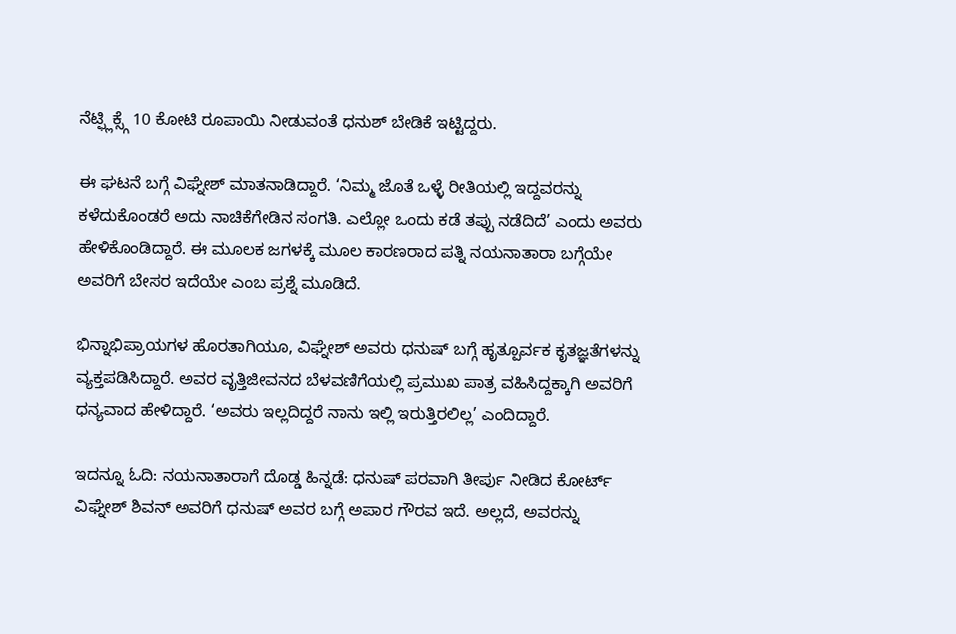ನೆಟ್ಫ್ಲಿಕ್ಸ್ಗೆ 10 ಕೋಟಿ ರೂಪಾಯಿ ನೀಡುವಂತೆ ಧನುಶ್ ಬೇಡಿಕೆ ಇಟ್ಟಿದ್ದರು.

ಈ ಘಟನೆ ಬಗ್ಗೆ ವಿಘ್ನೇಶ್ ಮಾತನಾಡಿದ್ದಾರೆ. ‘ನಿಮ್ಮ ಜೊತೆ ಒಳ್ಳೆ ರೀತಿಯಲ್ಲಿ ಇದ್ದವರನ್ನು ಕಳೆದುಕೊಂಡರೆ ಅದು ನಾಚಿಕೆಗೇಡಿನ ಸಂಗತಿ. ಎಲ್ಲೋ ಒಂದು ಕಡೆ ತಪ್ಪು ನಡೆದಿದೆ’ ಎಂದು ಅವರು ಹೇಳಿಕೊಂಡಿದ್ದಾರೆ. ಈ ಮೂಲಕ ಜಗಳಕ್ಕೆ ಮೂಲ ಕಾರಣರಾದ ಪತ್ನಿ ನಯನಾತಾರಾ ಬಗ್ಗೆಯೇ ಅವರಿಗೆ ಬೇಸರ ಇದೆಯೇ ಎಂಬ ಪ್ರಶ್ನೆ ಮೂಡಿದೆ.

ಭಿನ್ನಾಭಿಪ್ರಾಯಗಳ ಹೊರತಾಗಿಯೂ, ವಿಘ್ನೇಶ್ ಅವರು ಧನುಷ್ ಬಗ್ಗೆ ಹೃತ್ಪೂರ್ವಕ ಕೃತಜ್ಞತೆಗಳನ್ನು ವ್ಯಕ್ತಪಡಿಸಿದ್ದಾರೆ. ಅವರ ವೃತ್ತಿಜೀವನದ ಬೆಳವಣಿಗೆಯಲ್ಲಿ ಪ್ರಮುಖ ಪಾತ್ರ ವಹಿಸಿದ್ದಕ್ಕಾಗಿ ಅವರಿಗೆ ಧನ್ಯವಾದ ಹೇಳಿದ್ದಾರೆ. ‘ಅವರು ಇಲ್ಲದಿದ್ದರೆ ನಾನು ಇಲ್ಲಿ ಇರುತ್ತಿರಲಿಲ್ಲ’ ಎಂದಿದ್ದಾರೆ.

ಇದನ್ನೂ ಓದಿ: ನಯನಾತಾರಾಗೆ ದೊಡ್ಡ ಹಿನ್ನಡೆ: ಧನುಷ್ ಪರವಾಗಿ ತೀರ್ಪು ನೀಡಿದ ಕೋರ್ಟ್ ವಿಘ್ನೇಶ್ ಶಿವನ್ ಅವರಿಗೆ ಧನುಷ್ ಅವರ ಬಗ್ಗೆ ಅಪಾರ ಗೌರವ ಇದೆ. ಅಲ್ಲದೆ, ಅವರನ್ನು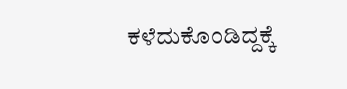ಕಳೆದುಕೊಂಡಿದ್ದಕ್ಕೆ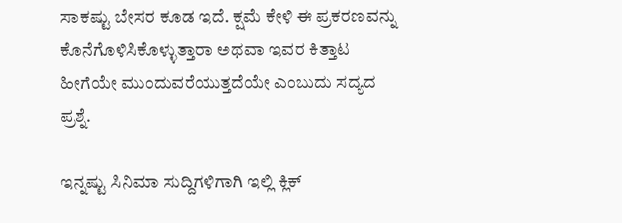ಸಾಕಷ್ಟು ಬೇಸರ ಕೂಡ ಇದೆ. ಕ್ಷಮೆ ಕೇಳಿ ಈ ಪ್ರಕರಣವನ್ನು ಕೊನೆಗೊಳಿಸಿಕೊಳ್ಳುತ್ತಾರಾ ಅಥವಾ ಇವರ ಕಿತ್ತಾಟ ಹೀಗೆಯೇ ಮುಂದುವರೆಯುತ್ತದೆಯೇ ಎಂಬುದು ಸದ್ಯದ ಪ್ರಶ್ನೆ.

ಇನ್ನಷ್ಟು ಸಿನಿಮಾ ಸುದ್ದಿಗಳಿಗಾಗಿ ಇಲ್ಲಿ ಕ್ಲಿಕ್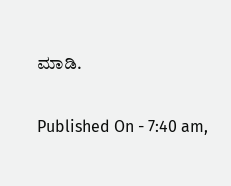ಮಾಡಿ.

Published On - 7:40 am,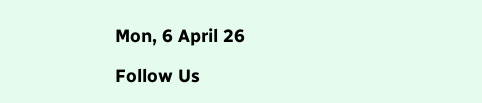Mon, 6 April 26

Follow Us